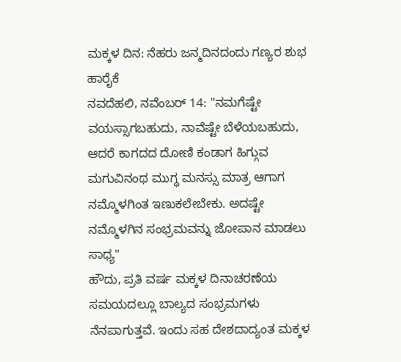ಮಕ್ಕಳ ದಿನ: ನೆಹರು ಜನ್ಮದಿನದಂದು ಗಣ್ಯರ ಶುಭ ಹಾರೈಕೆ
ನವದೆಹಲಿ, ನವೆಂಬರ್ 14: "ನಮಗೆಷ್ಟೇ ವಯಸ್ಸಾಗಬಹುದು, ನಾವೆಷ್ಟೇ ಬೆಳೆಯಬಹುದು, ಆದರೆ ಕಾಗದದ ದೋಣಿ ಕಂಡಾಗ ಹಿಗ್ಗುವ ಮಗುವಿನಂಥ ಮುಗ್ಧ ಮನಸ್ಸು ಮಾತ್ರ ಆಗಾಗ ನಮ್ಮೊಳಗಿಂತ ಇಣುಕಲೇಬೇಕು. ಅದಷ್ಟೇ ನಮ್ಮೊಳಗಿನ ಸಂಭ್ರಮವನ್ನು ಜೋಪಾನ ಮಾಡಲು ಸಾಧ್ಯ"
ಹೌದು, ಪ್ರತಿ ವರ್ಷ ಮಕ್ಕಳ ದಿನಾಚರಣೆಯ ಸಮಯದಲ್ಲೂ ಬಾಲ್ಯದ ಸಂಭ್ರಮಗಳು ನೆನಪಾಗುತ್ತವೆ. ಇಂದು ಸಹ ದೇಶದಾದ್ಯಂತ ಮಕ್ಕಳ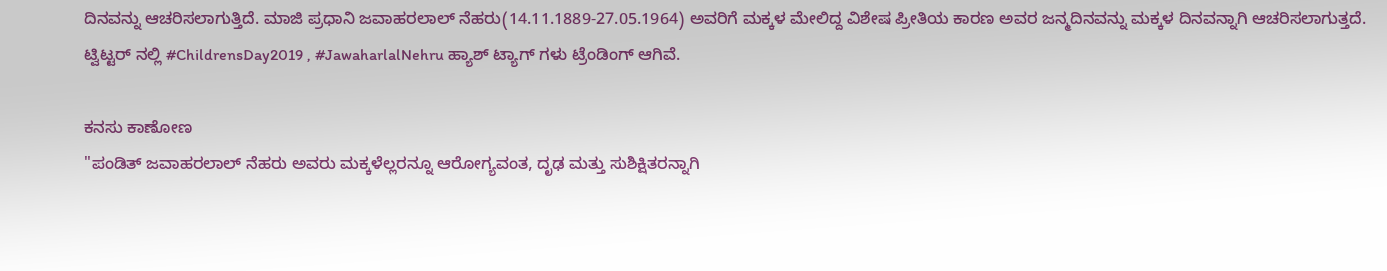ದಿನವನ್ನು ಆಚರಿಸಲಾಗುತ್ತಿದೆ. ಮಾಜಿ ಪ್ರಧಾನಿ ಜವಾಹರಲಾಲ್ ನೆಹರು(14.11.1889-27.05.1964) ಅವರಿಗೆ ಮಕ್ಕಳ ಮೇಲಿದ್ದ ವಿಶೇಷ ಪ್ರೀತಿಯ ಕಾರಣ ಅವರ ಜನ್ಮದಿನವನ್ನು ಮಕ್ಕಳ ದಿನವನ್ನಾಗಿ ಆಚರಿಸಲಾಗುತ್ತದೆ.
ಟ್ವಿಟ್ಟರ್ ನಲ್ಲಿ #ChildrensDay2019 , #JawaharlalNehru ಹ್ಯಾಶ್ ಟ್ಯಾಗ್ ಗಳು ಟ್ರೆಂಡಿಂಗ್ ಆಗಿವೆ.

ಕನಸು ಕಾಣೋಣ
"ಪಂಡಿತ್ ಜವಾಹರಲಾಲ್ ನೆಹರು ಅವರು ಮಕ್ಕಳೆಲ್ಲರನ್ನೂ ಆರೋಗ್ಯವಂತ, ದೃಢ ಮತ್ತು ಸುಶಿಕ್ಷಿತರನ್ನಾಗಿ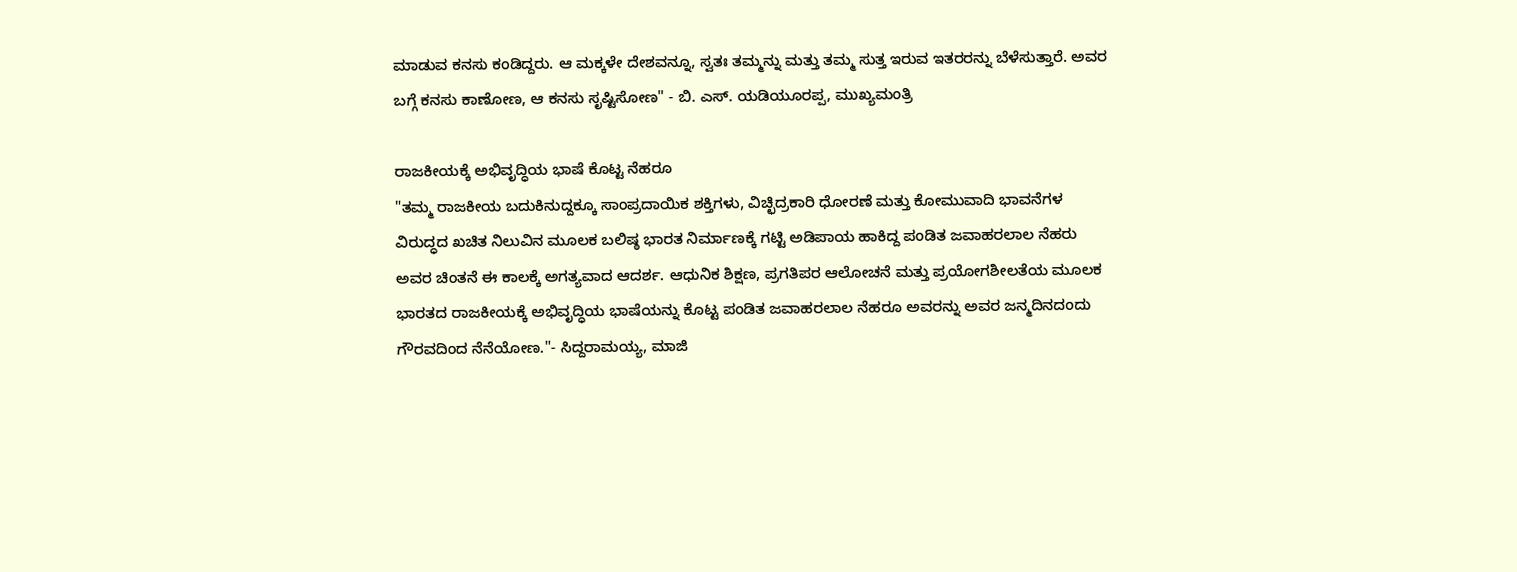ಮಾಡುವ ಕನಸು ಕಂಡಿದ್ದರು. ಆ ಮಕ್ಕಳೇ ದೇಶವನ್ನೂ, ಸ್ವತಃ ತಮ್ಮನ್ನು ಮತ್ತು ತಮ್ಮ ಸುತ್ತ ಇರುವ ಇತರರನ್ನು ಬೆಳೆಸುತ್ತಾರೆ. ಅವರ ಬಗ್ಗೆ ಕನಸು ಕಾಣೋಣ, ಆ ಕನಸು ಸೃಷ್ಟಿಸೋಣ" - ಬಿ. ಎಸ್. ಯಡಿಯೂರಪ್ಪ, ಮುಖ್ಯಮಂತ್ರಿ

ರಾಜಕೀಯಕ್ಕೆ ಅಭಿವೃದ್ಧಿಯ ಭಾಷೆ ಕೊಟ್ಟ ನೆಹರೂ
"ತಮ್ಮ ರಾಜಕೀಯ ಬದುಕಿನುದ್ದಕ್ಕೂ ಸಾಂಪ್ರದಾಯಿಕ ಶಕ್ತಿಗಳು, ವಿಚ್ಛಿದ್ರಕಾರಿ ಧೋರಣೆ ಮತ್ತು ಕೋಮುವಾದಿ ಭಾವನೆಗಳ ವಿರುದ್ಧದ ಖಚಿತ ನಿಲುವಿನ ಮೂಲಕ ಬಲಿಷ್ಠ ಭಾರತ ನಿರ್ಮಾಣಕ್ಕೆ ಗಟ್ಟಿ ಅಡಿಪಾಯ ಹಾಕಿದ್ದ ಪಂಡಿತ ಜವಾಹರಲಾಲ ನೆಹರು ಅವರ ಚಿಂತನೆ ಈ ಕಾಲಕ್ಕೆ ಅಗತ್ಯವಾದ ಆದರ್ಶ. ಆಧುನಿಕ ಶಿಕ್ಷಣ, ಪ್ರಗತಿಪರ ಆಲೋಚನೆ ಮತ್ತು ಪ್ರಯೋಗಶೀಲತೆಯ ಮೂಲಕ ಭಾರತದ ರಾಜಕೀಯಕ್ಕೆ ಅಭಿವೃದ್ಧಿಯ ಭಾಷೆಯನ್ನು ಕೊಟ್ಟ ಪಂಡಿತ ಜವಾಹರಲಾಲ ನೆಹರೂ ಅವರನ್ನು ಅವರ ಜನ್ಮದಿನದಂದು ಗೌರವದಿಂದ ನೆನೆಯೋಣ."- ಸಿದ್ದರಾಮಯ್ಯ, ಮಾಜಿ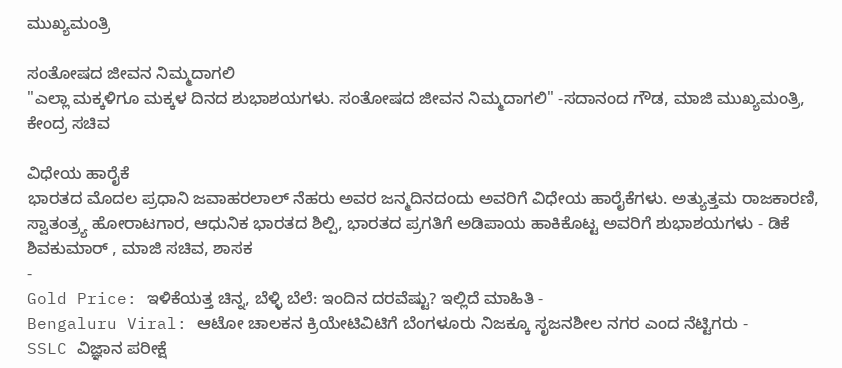ಮುಖ್ಯಮಂತ್ರಿ

ಸಂತೋಷದ ಜೀವನ ನಿಮ್ಮದಾಗಲಿ
"ಎಲ್ಲಾ ಮಕ್ಕಳಿಗೂ ಮಕ್ಕಳ ದಿನದ ಶುಭಾಶಯಗಳು. ಸಂತೋಷದ ಜೀವನ ನಿಮ್ಮದಾಗಲಿ" -ಸದಾನಂದ ಗೌಡ, ಮಾಜಿ ಮುಖ್ಯಮಂತ್ರಿ, ಕೇಂದ್ರ ಸಚಿವ

ವಿಧೇಯ ಹಾರೈಕೆ
ಭಾರತದ ಮೊದಲ ಪ್ರಧಾನಿ ಜವಾಹರಲಾಲ್ ನೆಹರು ಅವರ ಜನ್ಮದಿನದಂದು ಅವರಿಗೆ ವಿಧೇಯ ಹಾರೈಕೆಗಳು. ಅತ್ಯುತ್ತಮ ರಾಜಕಾರಣಿ, ಸ್ವಾತಂತ್ರ್ಯ ಹೋರಾಟಗಾರ, ಆಧುನಿಕ ಭಾರತದ ಶಿಲ್ಪಿ, ಭಾರತದ ಪ್ರಗತಿಗೆ ಅಡಿಪಾಯ ಹಾಕಿಕೊಟ್ಟ ಅವರಿಗೆ ಶುಭಾಶಯಗಳು - ಡಿಕೆ ಶಿವಕುಮಾರ್ , ಮಾಜಿ ಸಚಿವ, ಶಾಸಕ
-
Gold Price: ಇಳಿಕೆಯತ್ತ ಚಿನ್ನ, ಬೆಳ್ಳಿ ಬೆಲೆ: ಇಂದಿನ ದರವೆಷ್ಟು? ಇಲ್ಲಿದೆ ಮಾಹಿತಿ -
Bengaluru Viral: ಆಟೋ ಚಾಲಕನ ಕ್ರಿಯೇಟಿವಿಟಿಗೆ ಬೆಂಗಳೂರು ನಿಜಕ್ಕೂ ಸೃಜನಶೀಲ ನಗರ ಎಂದ ನೆಟ್ಟಿಗರು -
SSLC ವಿಜ್ಞಾನ ಪರೀಕ್ಷೆ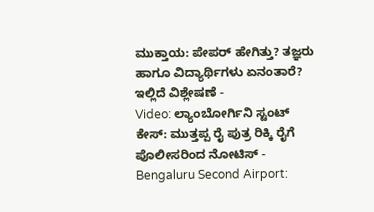ಮುಕ್ತಾಯ: ಪೇಪರ್ ಹೇಗಿತ್ತು? ತಜ್ಞರು ಹಾಗೂ ವಿದ್ಯಾರ್ಥಿಗಳು ಏನಂತಾರೆ? ಇಲ್ಲಿದೆ ವಿಶ್ಲೇಷಣೆ -
Video: ಲ್ಯಾಂಬೋರ್ಗಿನಿ ಸ್ಟಂಟ್ ಕೇಸ್: ಮುತ್ತಪ್ಪ ರೈ ಪುತ್ರ ರಿಕ್ಕಿ ರೈಗೆ ಪೊಲೀಸರಿಂದ ನೋಟಿಸ್ -
Bengaluru Second Airport: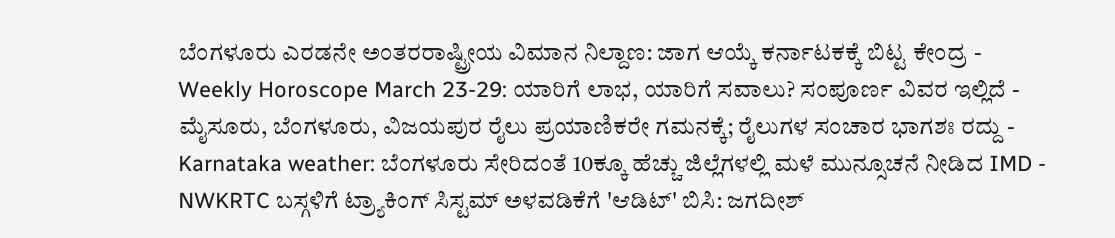ಬೆಂಗಳೂರು ಎರಡನೇ ಅಂತರರಾಷ್ಟ್ರೀಯ ವಿಮಾನ ನಿಲ್ದಾಣ: ಜಾಗ ಆಯ್ಕೆ ಕರ್ನಾಟಕಕ್ಕೆ ಬಿಟ್ಟ ಕೇಂದ್ರ -
Weekly Horoscope March 23-29: ಯಾರಿಗೆ ಲಾಭ, ಯಾರಿಗೆ ಸವಾಲು? ಸಂಪೂರ್ಣ ವಿವರ ಇಲ್ಲಿದೆ -
ಮೈಸೂರು, ಬೆಂಗಳೂರು, ವಿಜಯಪುರ ರೈಲು ಪ್ರಯಾಣಿಕರೇ ಗಮನಕ್ಕೆ; ರೈಲುಗಳ ಸಂಚಾರ ಭಾಗಶಃ ರದ್ದು -
Karnataka weather: ಬೆಂಗಳೂರು ಸೇರಿದಂತೆ 10ಕ್ಕೂ ಹೆಚ್ಚು ಜಿಲ್ಲೆಗಳಲ್ಲಿ ಮಳೆ ಮುನ್ಸೂಚನೆ ನೀಡಿದ IMD -
NWKRTC ಬಸ್ಗಳಿಗೆ ಟ್ರ್ಯಾಕಿಂಗ್ ಸಿಸ್ಟಮ್ ಅಳವಡಿಕೆಗೆ 'ಆಡಿಟ್' ಬಿಸಿ: ಜಗದೀಶ್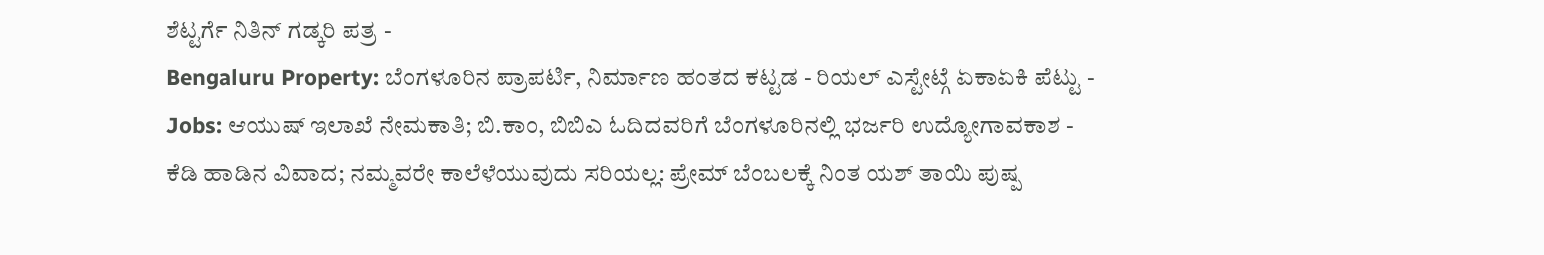ಶೆಟ್ಟರ್ಗೆ ನಿತಿನ್ ಗಡ್ಕರಿ ಪತ್ರ -
Bengaluru Property: ಬೆಂಗಳೂರಿನ ಪ್ರಾಪರ್ಟಿ, ನಿರ್ಮಾಣ ಹಂತದ ಕಟ್ಟಡ - ರಿಯಲ್ ಎಸ್ಟೇಟ್ಗೆ ಏಕಾಏಕಿ ಪೆಟ್ಟು -
Jobs: ಆಯುಷ್ ಇಲಾಖೆ ನೇಮಕಾತಿ; ಬಿ.ಕಾಂ, ಬಿಬಿಎ ಓದಿದವರಿಗೆ ಬೆಂಗಳೂರಿನಲ್ಲಿ ಭರ್ಜರಿ ಉದ್ಯೋಗಾವಕಾಶ -
ಕೆಡಿ ಹಾಡಿನ ವಿವಾದ; ನಮ್ಮವರೇ ಕಾಲೆಳೆಯುವುದು ಸರಿಯಲ್ಲ: ಪ್ರೇಮ್ ಬೆಂಬಲಕ್ಕೆ ನಿಂತ ಯಶ್ ತಾಯಿ ಪುಷ್ಪ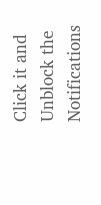Click it and Unblock the Notifications